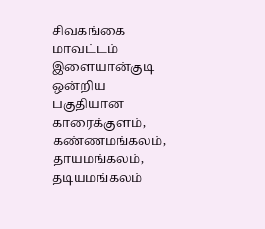சிவகங்கை மாவட்டம் இளையான்குடி ஒன்றிய பகுதியான காரைக்குளம், கண்ணமங்கலம், தாயமங்கலம், தடியமங்கலம்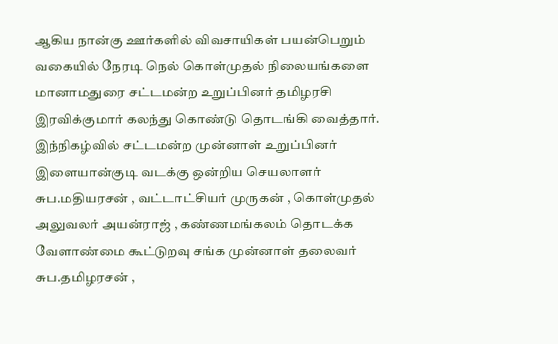ஆகிய நான்கு ஊர்களில் விவசாயிகள் பயன்பெறும் வகையில் நேரடி நெல் கொள்முதல் நிலையங்களை மானாமதுரை சட்டமன்ற உறுப்பினர் தமிழரசி இரவிக்குமார் கலந்து கொண்டு தொடங்கி வைத்தார். இந்நிகழ்வில் சட்டமன்ற முன்னாள் உறுப்பினர் இளையான்குடி வடக்கு ஒன்றிய செயலாளர் சுப.மதியரசன் , வட்டாட்சியர் முருகன் , கொள்முதல் அலுவலர் அயன்ராஜ் , கண்ணமங்கலம் தொடக்க வேளாண்மை கூட்டுறவு சங்க முன்னாள் தலைவர் சுப.தமிழரசன் ,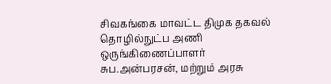சிவகங்கை மாவட்ட திமுக தகவல் தொழில்நுட்ப அணி ஒருங்கிணைப்பாளர் சுப.அன்பரசன், மற்றும் அரசு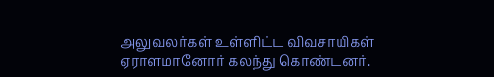அலுவலர்கள் உள்ளிட்ட விவசாயிகள் ஏராளமானோர் கலந்து கொண்டனர்.